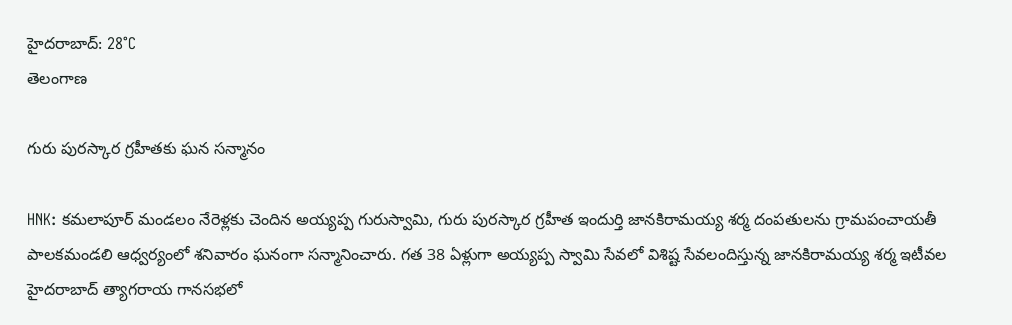హైదరాబాద్: 28°C
తెలంగాణ

గురు పురస్కార గ్రహీతకు ఘన సన్మానం

HNK: కమలాపూర్ మండలం నేరెళ్లకు చెందిన అయ్యప్ప గురుస్వామి, గురు పురస్కార గ్రహీత ఇందుర్తి జానకిరామయ్య శర్మ దంపతులను గ్రామపంచాయతీ పాలకమండలి ఆధ్వర్యంలో శనివారం ఘనంగా సన్మానించారు. గత 38 ఏళ్లుగా అయ్యప్ప స్వామి సేవలో విశిష్ట సేవలందిస్తున్న జానకిరామయ్య శర్మ ఇటీవల హైదరాబాద్ త్యాగరాయ గానసభలో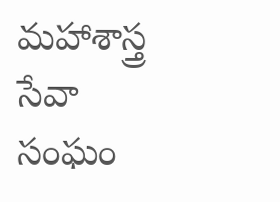మహాశాస్త్ర సేవా సంఘం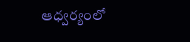ఆధ్వర్యంలో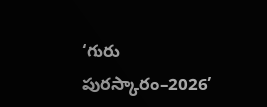‘గురు పురస్కారం–2026’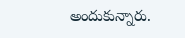అందుకున్నారు.